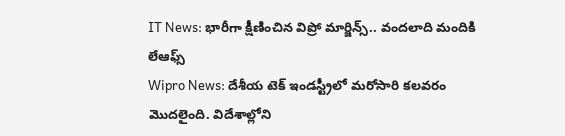IT News: భారీగా క్షీణించిన విప్రో మార్జిన్స్.. వందలాది మందికి లేఆఫ్స్
Wipro News: దేశీయ టెక్ ఇండస్ట్రీలో మరోసారి కలవరం మొదలైంది. విదేశాల్లోని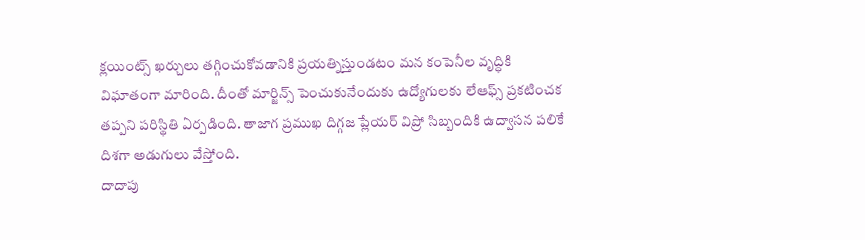క్లయింట్స్ ఖర్చులు తగ్గించుకోవడానికి ప్రయత్నిస్తుండటం మన కంపెనీల వృద్ధికి విఘాతంగా మారింది. దీంతో మార్జిన్స్ పెంచుకునేందుకు ఉద్యోగులకు లేఆఫ్స్ ప్రకటించక తప్పని పరిస్థితి ఏర్పడింది. తాజాగ ప్రముఖ దిగ్గజ ప్లేయర్ విప్రో సిబ్బందికి ఉద్వాసన పలికే దిశగా అడుగులు వేస్తోంది.
దాదాపు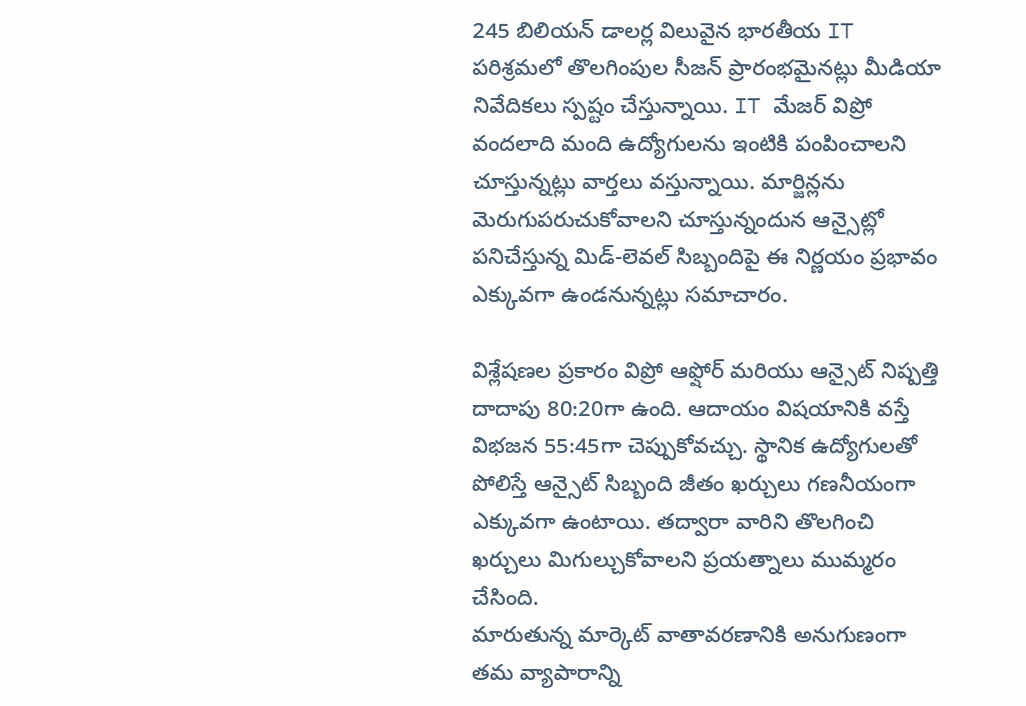245 బిలియన్ డాలర్ల విలువైన భారతీయ IT పరిశ్రమలో తొలగింపుల సీజన్ ప్రారంభమైనట్లు మీడియా నివేదికలు స్పష్టం చేస్తున్నాయి. IT మేజర్ విప్రో వందలాది మంది ఉద్యోగులను ఇంటికి పంపించాలని చూస్తున్నట్లు వార్తలు వస్తున్నాయి. మార్జిన్లను మెరుగుపరుచుకోవాలని చూస్తున్నందున ఆన్సైట్లో పనిచేస్తున్న మిడ్-లెవల్ సిబ్బందిపై ఈ నిర్ణయం ప్రభావం ఎక్కువగా ఉండనున్నట్లు సమాచారం.

విశ్లేషణల ప్రకారం విప్రో ఆఫ్షోర్ మరియు ఆన్సైట్ నిష్పత్తి దాదాపు 80:20గా ఉంది. ఆదాయం విషయానికి వస్తే విభజన 55:45గా చెప్పుకోవచ్చు. స్థానిక ఉద్యోగులతో పోలిస్తే ఆన్సైట్ సిబ్బంది జీతం ఖర్చులు గణనీయంగా ఎక్కువగా ఉంటాయి. తద్వారా వారిని తొలగించి ఖర్చులు మిగుల్చుకోవాలని ప్రయత్నాలు ముమ్మరం చేసింది.
మారుతున్న మార్కెట్ వాతావరణానికి అనుగుణంగా తమ వ్యాపారాన్ని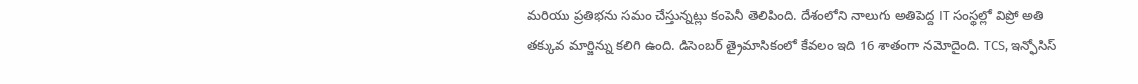మరియు ప్రతిభను సమం చేస్తున్నట్లు కంపెనీ తెలిపింది. దేశంలోని నాలుగు అతిపెద్ద IT సంస్థల్లో విప్రో అతి తక్కువ మార్జిన్ను కలిగి ఉంది. డిసెంబర్ త్రైమాసికంలో కేవలం ఇది 16 శాతంగా నమోదైంది. TCS, ఇన్ఫోసిస్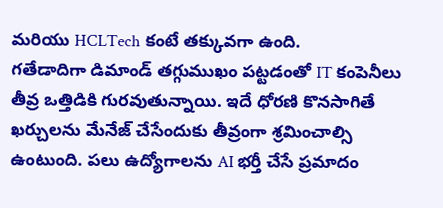మరియు HCLTech కంటే తక్కువగా ఉంది.
గతేడాదిగా డిమాండ్ తగ్గుముఖం పట్టడంతో IT కంపెనీలు తీవ్ర ఒత్తిడికి గురవుతున్నాయి. ఇదే ధోరణి కొనసాగితే ఖర్చులను మేనేజ్ చేసేందుకు తీవ్రంగా శ్రమించాల్సి ఉంటుంది. పలు ఉద్యోగాలను AI భర్తీ చేసే ప్రమాదం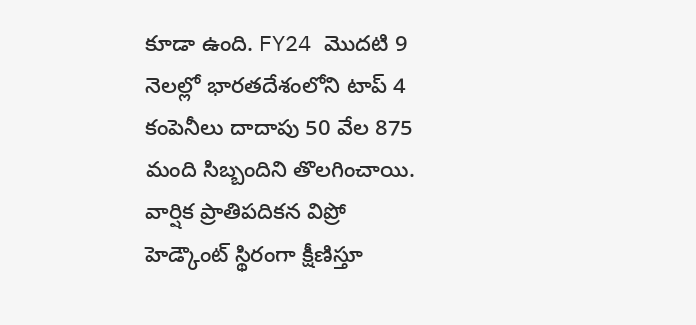కూడా ఉంది. FY24 మొదటి 9 నెలల్లో భారతదేశంలోని టాప్ 4 కంపెనీలు దాదాపు 50 వేల 875 మంది సిబ్బందిని తొలగించాయి. వార్షిక ప్రాతిపదికన విప్రో హెడ్కౌంట్ స్థిరంగా క్షీణిస్తూ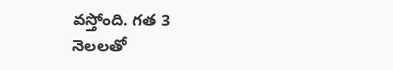వస్తోంది. గత 3 నెలలతో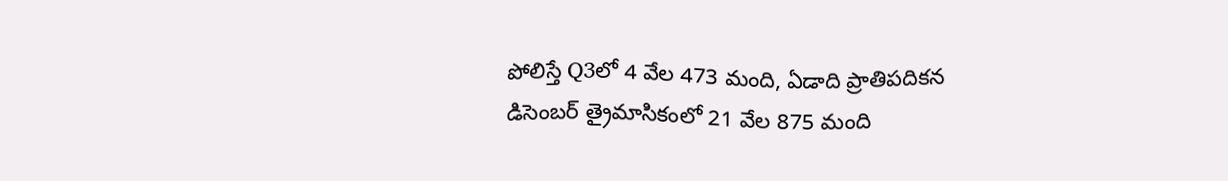పోలిస్తే Q3లో 4 వేల 473 మంది, ఏడాది ప్రాతిపదికన డిసెంబర్ త్రైమాసికంలో 21 వేల 875 మంది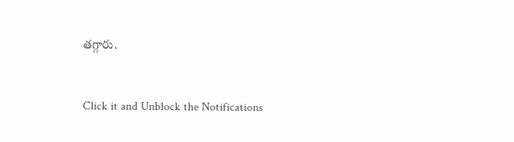తగ్గారు.


Click it and Unblock the Notifications